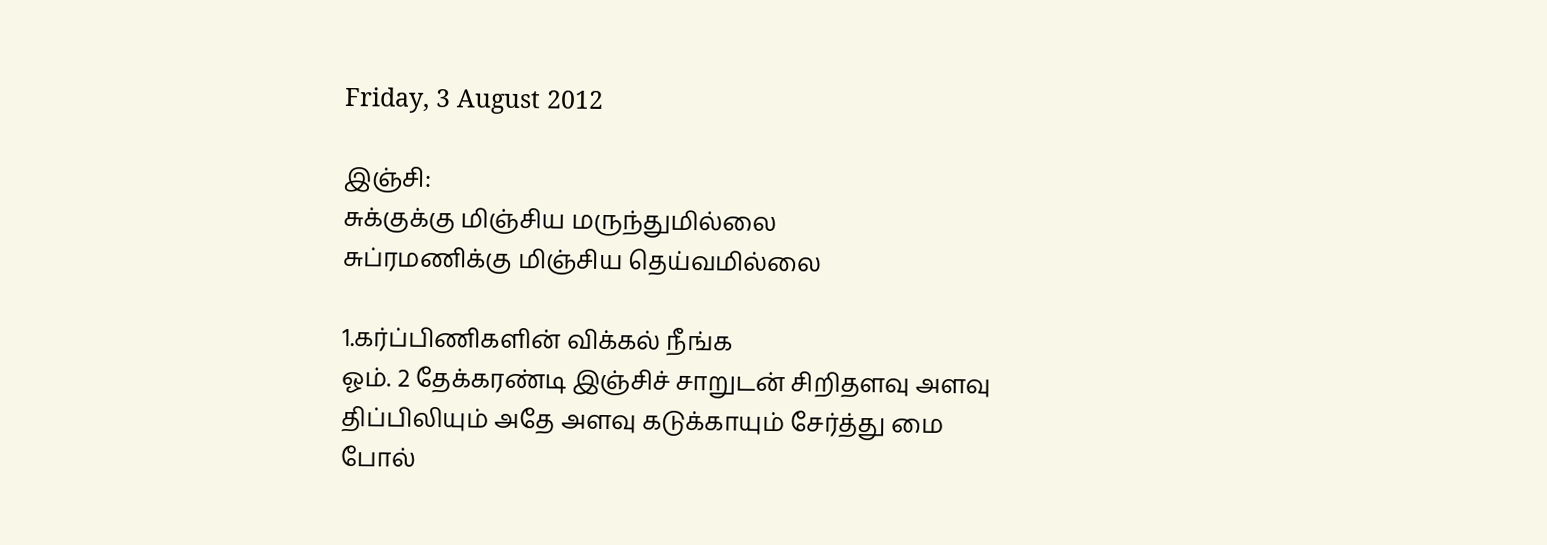Friday, 3 August 2012

இஞ்சி:
சுக்குக்கு மிஞ்சிய மருந்துமில்லை
சுப்ரமணிக்கு மிஞ்சிய தெய்வமில்லை

1.கர்ப்பிணிகளின் விக்கல் நீங்க
ஓம். 2 தேக்கரண்டி இஞ்சிச் சாறுடன் சிறிதளவு அளவு திப்பிலியும் அதே அளவு கடுக்காயும் சேர்த்து மை போல்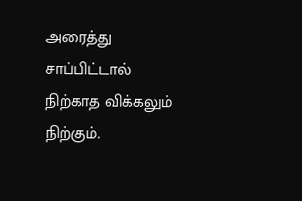அரைத்து சாப்பிட்டால் நிற்காத விக்கலும் நிற்கும்.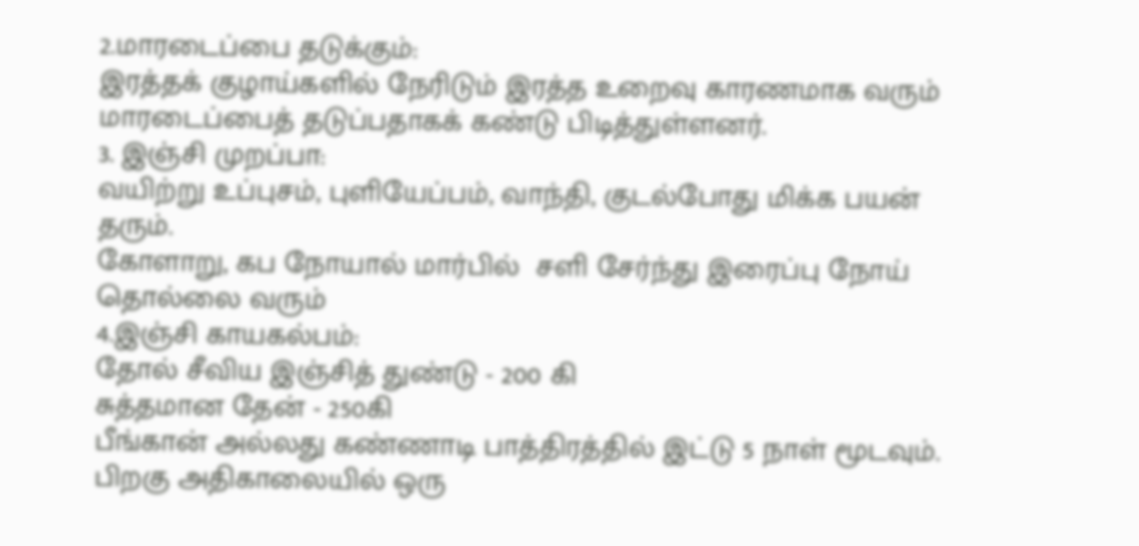2.மாரடைப்பை தடுக்கும்:
இரத்தக் குழாய்களில் நேரிடும் இரத்த உறைவு காரணமாக வரும் மாரடைப்பைத் தடுப்பதாகக் கண்டு பிடித்துள்ளனர்.
3. இஞ்சி முறப்பா:
வயிற்று உப்புசம், புளியேப்பம், வாந்தி, குடல்போது மிக்க பயன் தரும்.
கோளாறு, கப நோயால் மார்பில்  சளி சேர்ந்து இரைப்பு நோய் தொல்லை வரும்
4.இஞ்சி காயகல்பம்:
தோல் சீவிய இஞ்சித் துண்டு - 200 கி
சுத்தமான தேன் - 250கி
பீங்கான் அல்லது கண்ணாடி பாத்திரத்தில் இட்டு 5 நாள் மூடவும்.
பிறகு அதிகாலையில் ஒரு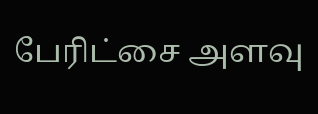பேரிட்சை அளவு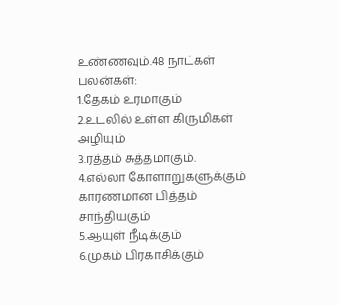உண்ணவும்.48 நாட்கள்
பலன்கள்:
1.தேகம் உரமாகும்
2.உடலில் உள்ள கிருமிகள் அழியும்
3.ரத்தம் சுத்தமாகும்.
4.எல்லா கோளாறுகளுக்கும் காரணமான பித்தம் சாந்தியகும்
5.ஆயுள் நீடிக்கும்
6.முகம் பிரகாசிக்கும்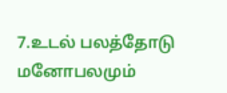7.உடல் பலத்தோடு மனோபலமும்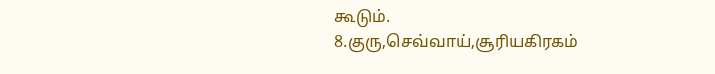கூடும்.
8.குரு,செவ்வாய்,சூரியகிரகம்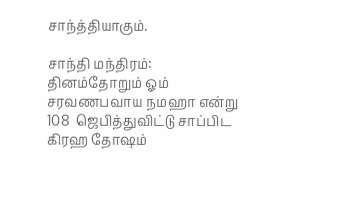சாந்த்தியாகும்.

சாந்தி மந்திரம்:
தினம்தோறும் ஓம் சரவணபவாய நமஹா என்று 108  ஜெபித்துவிட்டு சாப்பிட கிரஹ தோஷம்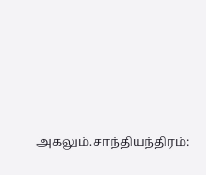அகலும்.சாந்தியந்திரம்: